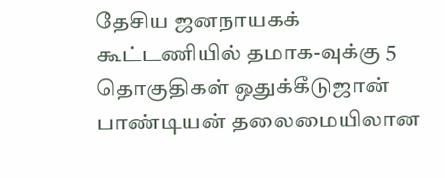தேசிய ஜனநாயகக் கூட்டணியில் தமாக-வுக்கு 5 தொகுதிகள் ஒதுக்கீடுஜான் பாண்டியன் தலைமையிலான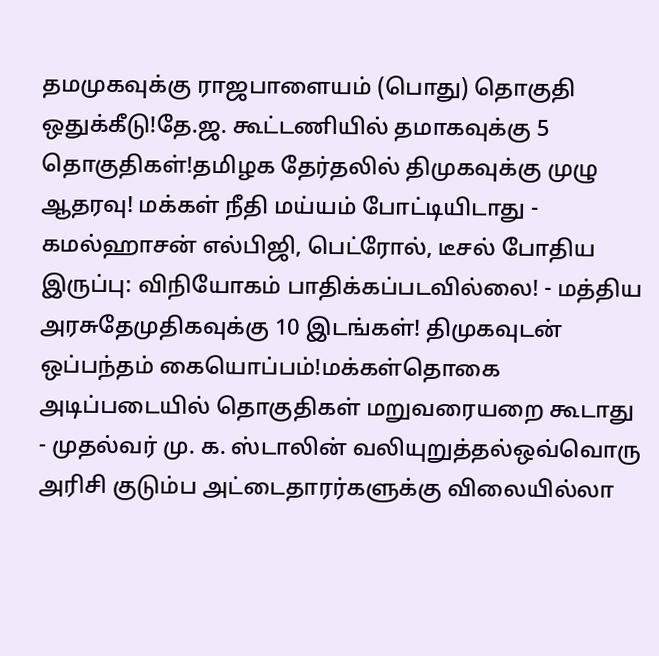தமமுகவுக்கு ராஜபாளையம் (பொது) தொகுதி ஒதுக்கீடு!தே.ஜ. கூட்டணியில் தமாகவுக்கு 5 தொகுதிகள்!தமிழக தேர்தலில் திமுகவுக்கு முழு ஆதரவு! மக்கள் நீதி மய்யம் போட்டியிடாது - கமல்ஹாசன் எல்பிஜி, பெட்ரோல், டீசல் போதிய இருப்பு: விநியோகம் பாதிக்கப்படவில்லை! - மத்திய அரசுதேமுதிகவுக்கு 10 இடங்கள்! திமுகவுடன் ஒப்பந்தம் கையொப்பம்!மக்கள்தொகை அடிப்படையில் தொகுதிகள் மறுவரையறை கூடாது - முதல்வர் மு. க. ஸ்டாலின் வலியுறுத்தல்ஒவ்வொரு அரிசி குடும்ப அட்டைதாரர்களுக்கு விலையில்லா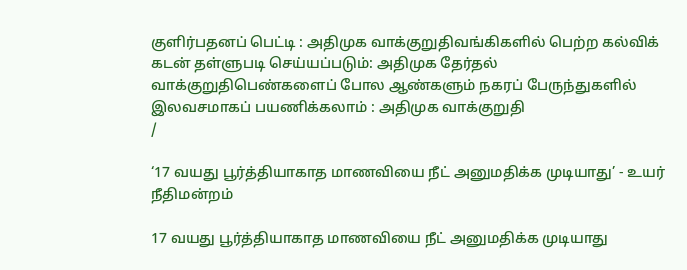குளிர்பதனப் பெட்டி : அதிமுக வாக்குறுதிவங்கிகளில் பெற்ற கல்விக் கடன் தள்ளுபடி செய்யப்படும்: அதிமுக தேர்தல் வாக்குறுதிபெண்களைப் போல ஆண்களும் நகரப் பேருந்துகளில் இலவசமாகப் பயணிக்கலாம் : அதிமுக வாக்குறுதி
/

‘17 வயது பூர்த்தியாகாத மாணவியை நீட் அனுமதிக்க முடியாது’ - உயர் நீதிமன்றம்

17 வயது பூர்த்தியாகாத மாணவியை நீட் அனுமதிக்க முடியாது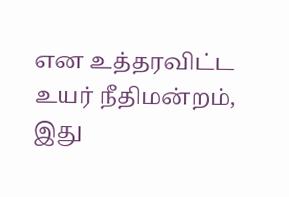என உத்தரவிட்ட உயர் நீதிமன்றம், இது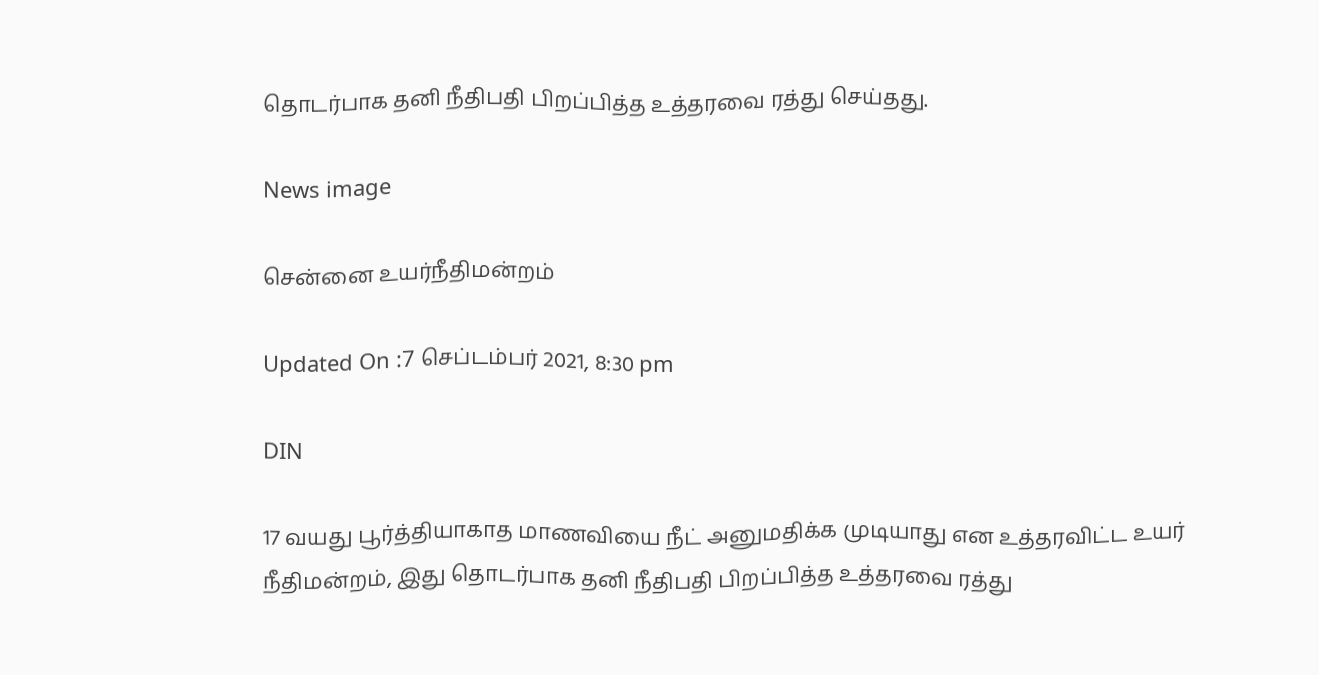தொடர்பாக தனி நீதிபதி பிறப்பித்த உத்தரவை ரத்து செய்தது.

News image

சென்னை உயர்நீதிமன்றம்

Updated On :7 செப்டம்பர் 2021, 8:30 pm

DIN

17 வயது பூர்த்தியாகாத மாணவியை நீட் அனுமதிக்க முடியாது என உத்தரவிட்ட உயர் நீதிமன்றம், இது தொடர்பாக தனி நீதிபதி பிறப்பித்த உத்தரவை ரத்து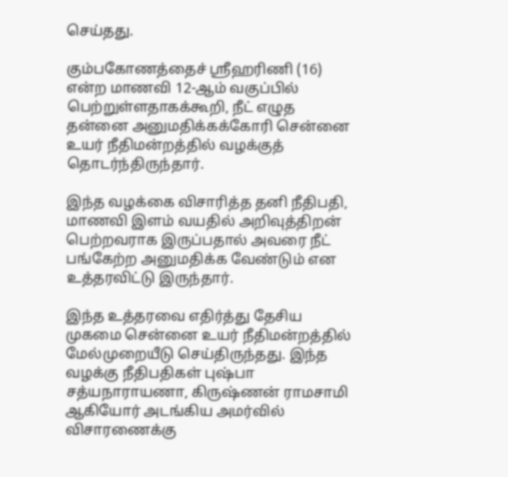செய்தது.

கும்பகோணத்தைச் ஸ்ரீஹரிணி (16) என்ற மாணவி 12-ஆம் வகுப்பில் பெற்றுள்ளதாகக்கூறி, நீட் எழுத தன்னை அனுமதிக்கக்கோரி சென்னை உயர் நீதிமன்றத்தில் வழக்குத் தொடர்ந்திருந்தார்.

இந்த வழக்கை விசாரித்த தனி நீதிபதி, மாணவி இளம் வயதில் அறிவுத்திறன் பெற்றவராக இருப்பதால் அவரை நீட் பங்கேற்ற அனுமதிக்க வேண்டும் என உத்தரவிட்டு இருந்தார்.

இந்த உத்தரவை எதிர்த்து தேசிய முகமை சென்னை உயர் நீதிமன்றத்தில் மேல்முறையீடு செய்திருந்தது. இந்த வழக்கு நீதிபதிகள் புஷ்பா சத்யநாராயணா, கிருஷ்ணன் ராமசாமி ஆகியோர் அடங்கிய அமர்வில் விசாரணைக்கு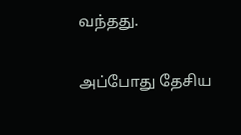வந்தது.

அப்போது தேசிய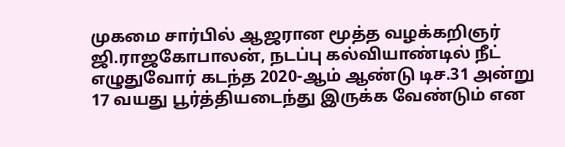முகமை சார்பில் ஆஜரான மூத்த வழக்கறிஞர் ஜி.ராஜகோபாலன், நடப்பு கல்வியாண்டில் நீட் எழுதுவோர் கடந்த 2020-ஆம் ஆண்டு டிச.31 அன்று 17 வயது பூர்த்தியடைந்து இருக்க வேண்டும் என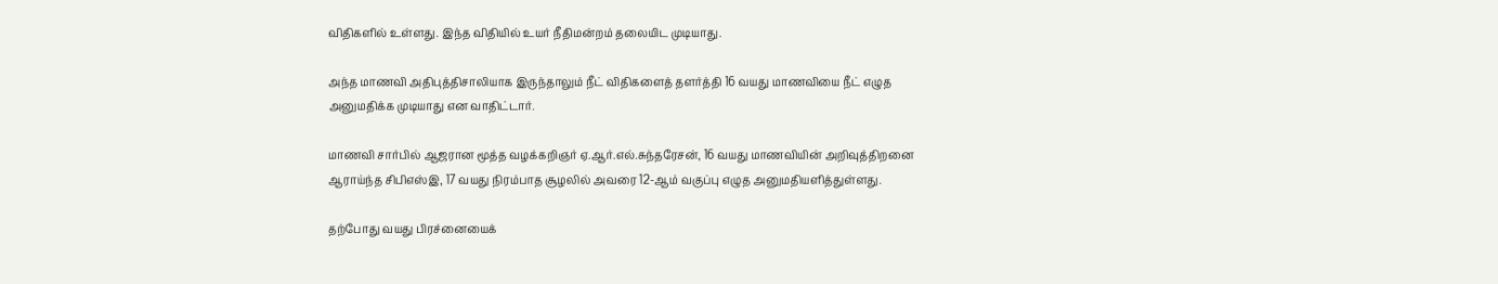விதிகளில் உள்ளது. இந்த விதியில் உயர் நீதிமன்றம் தலையிட முடியாது.

அந்த மாணவி அதிபுத்திசாலியாக இருந்தாலும் நீட் விதிகளைத் தளர்த்தி 16 வயது மாணவியை நீட் எழுத அனுமதிக்க முடியாது என வாதிட்டார்.

மாணவி சார்பில் ஆஜரான மூத்த வழக்கறிஞர் ஏ.ஆர்.எல்.சுந்தரேசன், 16 வயது மாணவியின் அறிவுத்திறனை ஆராய்ந்த சிபிஎஸ்இ, 17 வயது நிரம்பாத சூழலில் அவரை 12-ஆம் வகுப்பு எழுத அனுமதியளித்துள்ளது.

தற்போது வயது பிரச்னையைக்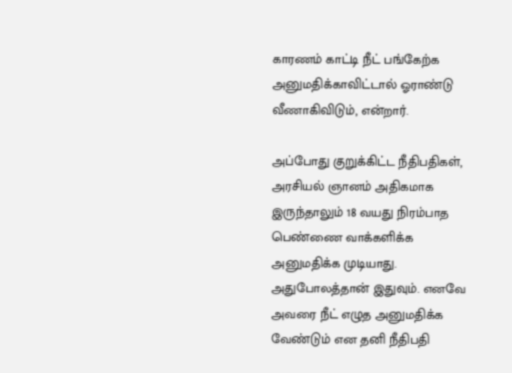காரணம் காட்டி நீட் பங்கேற்க அனுமதிக்காவிட்டால் ஓராண்டு வீணாகிவிடும், என்றார்.

அப்போது குறுக்கிட்ட நீதிபதிகள், அரசியல் ஞானம் அதிகமாக இருந்தாலும் 18 வயது நிரம்பாத பெண்ணை வாக்களிக்க அனுமதிக்க முடியாது. அதுபோலத்தான் இதுவும். எனவே அவரை நீட் எழுத அனுமதிக்க வேண்டும் என தனி நீதிபதி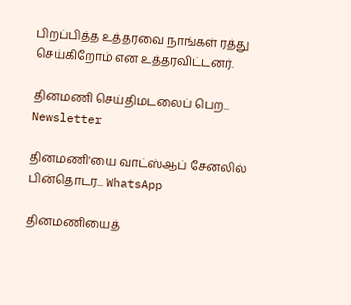பிறப்பித்த உத்தரவை நாங்கள் ரத்து செய்கிறோம் என உத்தரவிட்டனர்.

தினமணி செய்திமடலைப் பெற... Newsletter

தினமணி'யை வாட்ஸ்ஆப் சேனலில் பின்தொடர... WhatsApp

தினமணியைத்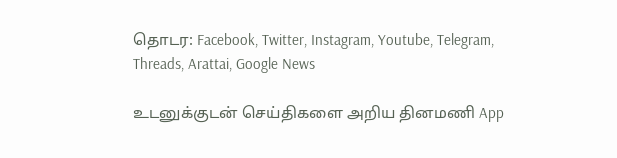தொடர: Facebook, Twitter, Instagram, Youtube, Telegram, Threads, Arattai, Google News

உடனுக்குடன் செய்திகளை அறிய தினமணி App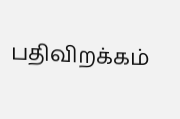பதிவிறக்கம்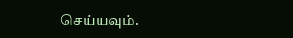செய்யவும்.